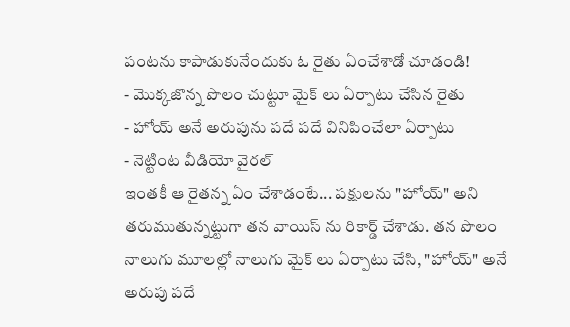పంటను కాపాడుకునేందుకు ఓ రైతు ఏంచేశాడో చూడండి!
- మొక్కజొన్న పొలం చుట్టూ మైక్ లు ఏర్పాటు చేసిన రైతు
- హోయ్ అనే అరుపును పదే పదే వినిపించేలా ఏర్పాటు
- నెట్టింట వీడియో వైరల్
ఇంతకీ ఆ రైతన్న ఏం చేశాడంటే... పక్షులను "హోయ్" అని తరుముతున్నట్టుగా తన వాయిస్ ను రికార్డ్ చేశాడు. తన పొలం నాలుగు మూలల్లో నాలుగు మైక్ లు ఏర్పాటు చేసి, "హోయ్" అనే అరుపు పదే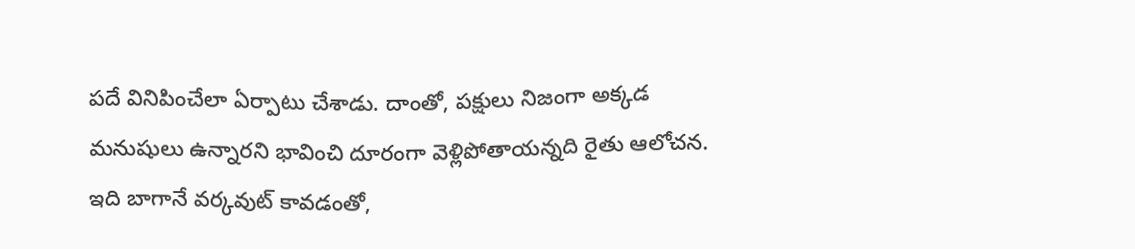పదే వినిపించేలా ఏర్పాటు చేశాడు. దాంతో, పక్షులు నిజంగా అక్కడ మనుషులు ఉన్నారని భావించి దూరంగా వెళ్లిపోతాయన్నది రైతు ఆలోచన.
ఇది బాగానే వర్కవుట్ కావడంతో,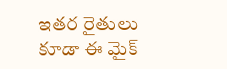ఇతర రైతులు కూడా ఈ మైక్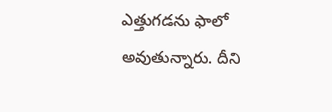ఎత్తుగడను ఫాలో అవుతున్నారు. దీని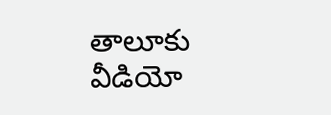తాలూకు వీడియో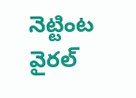నెట్టింట వైరల్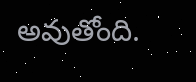అవుతోంది.